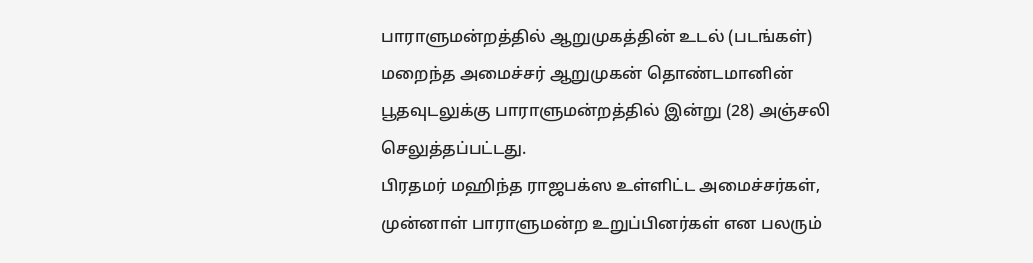பாராளுமன்றத்தில் ஆறுமுகத்தின் உடல் (படங்கள்)
மறைந்த அமைச்சர் ஆறுமுகன் தொண்டமானின் பூதவுடலுக்கு பாராளுமன்றத்தில் இன்று (28) அஞ்சலி செலுத்தப்பட்டது.
பிரதமர் மஹிந்த ராஜபக்ஸ உள்ளிட்ட அமைச்சர்கள், முன்னாள் பாராளுமன்ற உறுப்பினர்கள் என பலரும்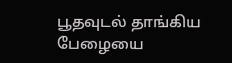பூதவுடல் தாங்கிய பேழையை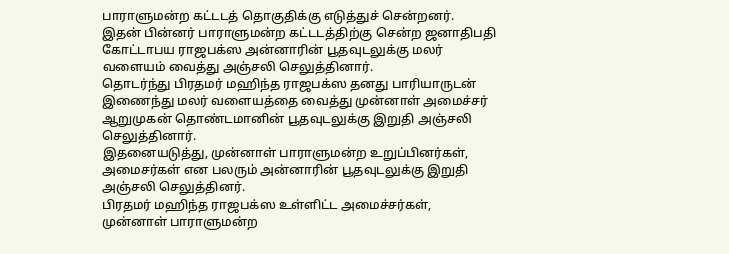பாராளுமன்ற கட்டடத் தொகுதிக்கு எடுத்துச் சென்றனர்.
இதன் பின்னர் பாராளுமன்ற கட்டடத்திற்கு சென்ற ஜனாதிபதி கோட்டாபய ராஜபக்ஸ அன்னாரின் பூதவுடலுக்கு மலர் வளையம் வைத்து அஞ்சலி செலுத்தினார்.
தொடர்ந்து பிரதமர் மஹிந்த ராஜபக்ஸ தனது பாரியாருடன் இணைந்து மலர் வளையத்தை வைத்து முன்னாள் அமைச்சர் ஆறுமுகன் தொண்டமானின் பூதவுடலுக்கு இறுதி அஞ்சலி செலுத்தினார்.
இதனையடுத்து, முன்னாள் பாராளுமன்ற உறுப்பினர்கள், அமைசர்கள் என பலரும் அன்னாரின் பூதவுடலுக்கு இறுதி அஞ்சலி செலுத்தினர்.
பிரதமர் மஹிந்த ராஜபக்ஸ உள்ளிட்ட அமைச்சர்கள், முன்னாள் பாராளுமன்ற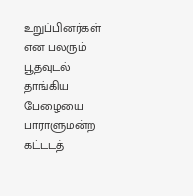உறுப்பினர்கள் என பலரும் பூதவுடல் தாங்கிய பேழையை பாராளுமன்ற கட்டடத்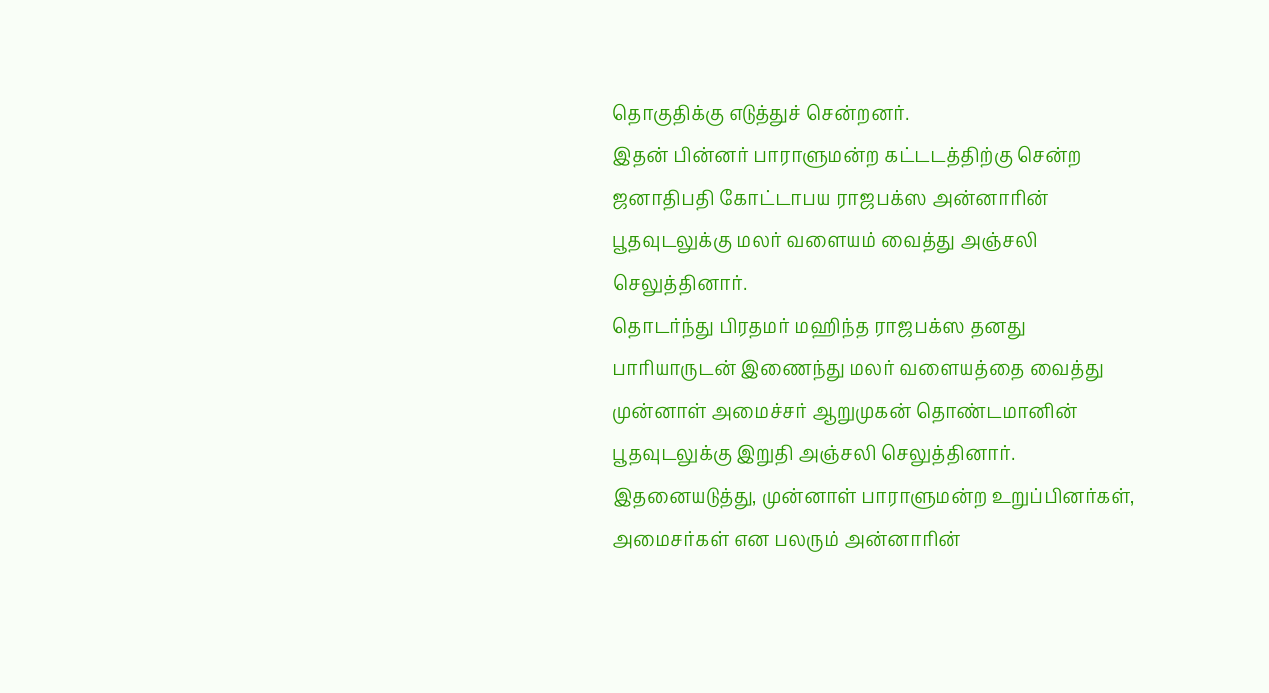தொகுதிக்கு எடுத்துச் சென்றனர்.
இதன் பின்னர் பாராளுமன்ற கட்டடத்திற்கு சென்ற ஜனாதிபதி கோட்டாபய ராஜபக்ஸ அன்னாரின் பூதவுடலுக்கு மலர் வளையம் வைத்து அஞ்சலி செலுத்தினார்.
தொடர்ந்து பிரதமர் மஹிந்த ராஜபக்ஸ தனது பாரியாருடன் இணைந்து மலர் வளையத்தை வைத்து முன்னாள் அமைச்சர் ஆறுமுகன் தொண்டமானின் பூதவுடலுக்கு இறுதி அஞ்சலி செலுத்தினார்.
இதனையடுத்து, முன்னாள் பாராளுமன்ற உறுப்பினர்கள், அமைசர்கள் என பலரும் அன்னாரின்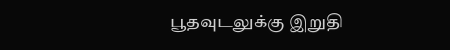பூதவுடலுக்கு இறுதி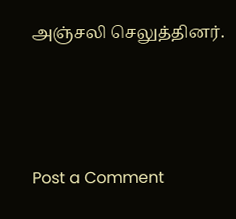அஞ்சலி செலுத்தினர்.





Post a Comment